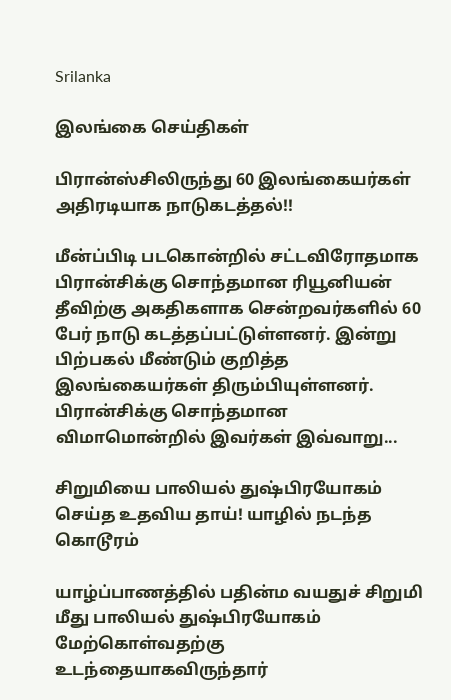Srilanka

இலங்கை செய்திகள்

பிரான்ஸ்சிலிருந்து 60 இலங்கையர்கள் அதிரடியாக நாடுகடத்தல்!!

மீன்ப்பிடி படகொன்றில் சட்டவிரோதமாக பிரான்சிக்கு சொந்தமான ரியூனியன் தீவிற்கு அகதிகளாக சென்றவர்களில் 60 பேர் நாடு கடத்தப்பட்டுள்ளனர். இன்று பிற்பகல் மீண்டும் குறித்த இலங்கையர்கள் திரும்பியுள்ளனர். பிரான்சிக்கு சொந்தமான விமாமொன்றில் இவர்கள் இவ்வாறு...

சிறுமியை பாலியல் துஷ்பிரயோகம் செய்த உதவிய தாய்! யாழில் நடந்த கொடூரம்

யாழ்ப்பாணத்தில் பதின்ம வயதுச் சிறுமி மீது பாலியல் துஷ்பிரயோகம் மேற்கொள்வதற்கு உடந்தையாகவிருந்தார்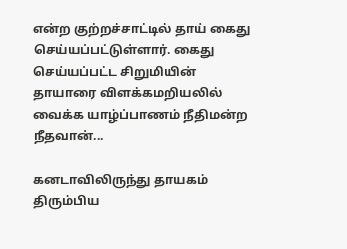என்ற குற்றச்சாட்டில் தாய் கைது செய்யப்பட்டுள்ளார். கைது செய்யப்பட்ட சிறுமியின் தாயாரை விளக்கமறியலில் வைக்க யாழ்ப்பாணம் நீதிமன்ற நீதவான்...

கனடாவிலிருந்து தாயகம் திரும்பிய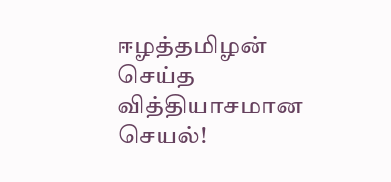ஈழத்தமிழன் செய்த வித்தியாசமான செயல்!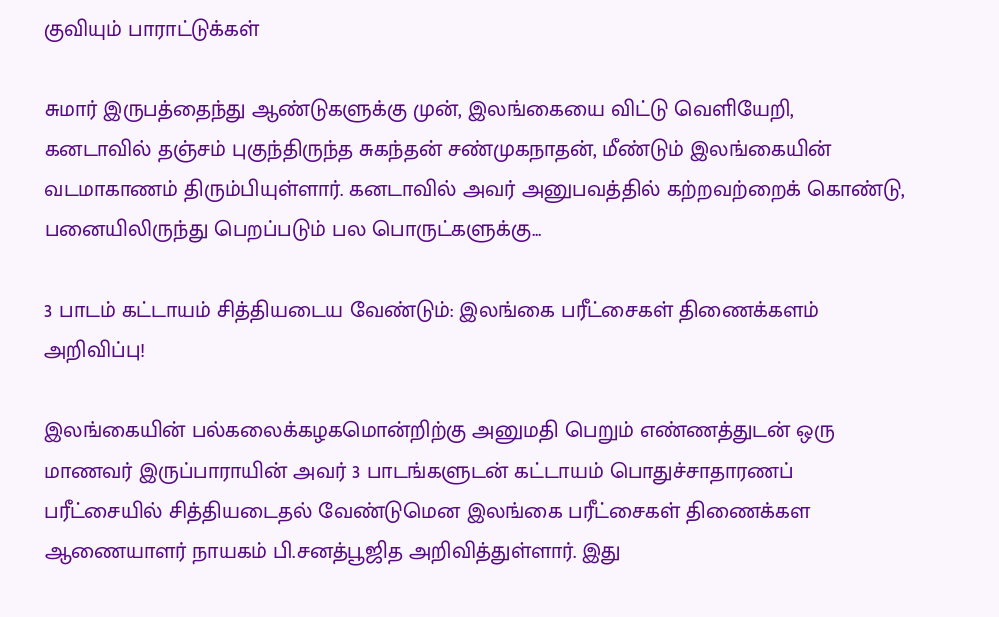குவியும் பாராட்டுக்கள்

சுமார் இருபத்தைந்து ஆண்டுகளுக்கு முன், இலங்கையை விட்டு வெளியேறி, கனடாவில் தஞ்சம் புகுந்திருந்த சுகந்தன் சண்முகநாதன், மீண்டும் இலங்கையின் வடமாகாணம் திரும்பியுள்ளார். கனடாவில் அவர் அனுபவத்தில் கற்றவற்றைக் கொண்டு, பனையிலிருந்து பெறப்படும் பல பொருட்களுக்கு...

3 பாடம் கட்டாயம் சித்தியடைய வேண்டும்: இலங்கை பரீட்சைகள் திணைக்களம் அறிவிப்பு!

இலங்கையின் பல்கலைக்கழகமொன்றிற்கு அனுமதி பெறும் எண்ணத்துடன் ஒரு மாணவர் இருப்பாராயின் அவர் 3 பாடங்களுடன் கட்டாயம் பொதுச்சாதாரணப் பரீட்சையில் சித்தியடைதல் வேண்டுமென இலங்கை பரீட்சைகள் திணைக்கள ஆணையாளர் நாயகம் பி.சனத்பூஜித அறிவித்துள்ளார். இது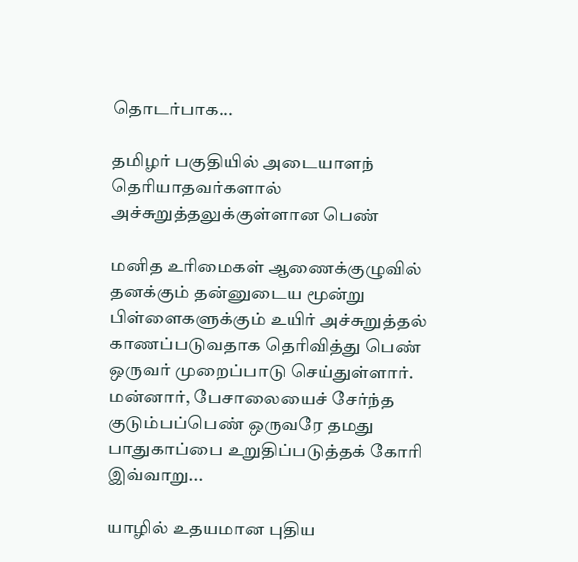தொடர்பாக...

தமிழர் பகுதியில் அடையாளந் தெரியாதவர்களால் அச்சுறுத்தலுக்குள்ளான பெண்

மனித உரிமைகள் ஆணைக்குழுவில் தனக்கும் தன்னுடைய மூன்று பிள்ளைகளுக்கும் உயிர் அச்சுறுத்தல் காணப்படுவதாக தெரிவித்து பெண் ஒருவர் முறைப்பாடு செய்துள்ளார். மன்னார், பேசாலையைச் சேர்ந்த குடும்பப்பெண் ஒருவரே தமது பாதுகாப்பை உறுதிப்படுத்தக் கோரி இவ்வாறு...

யாழில் உதயமான புதிய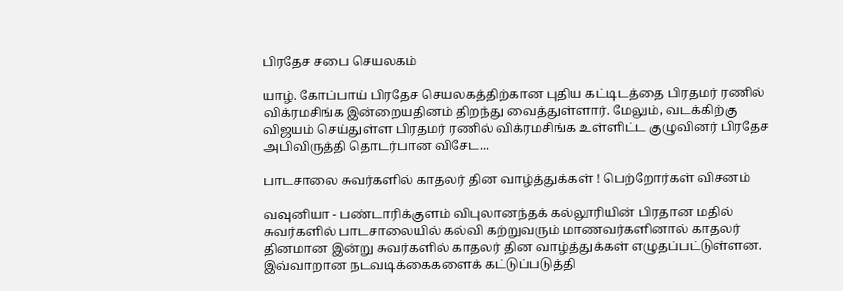பிரதேச சபை செயலகம்

யாழ். கோப்பாய் பிரதேச செயலகத்திற்கான புதிய கட்டிடத்தை பிரதமர் ரணில் விக்ரமசிங்க இன்றையதினம் திறந்து வைத்துள்ளார். மேலும், வடக்கிற்கு விஜயம் செய்துள்ள பிரதமர் ரணில் விக்ரமசிங்க உள்ளிட்ட குழுவினர் பிரதேச அபிவிருத்தி தொடர்பான விசேட...

பாடசாலை சுவர்களில் காதலர் தின வாழ்த்துக்கள் ! பெற்றோர்கள் விசனம்

வவுனியா - பண்டாரிக்குளம் விபுலானந்தக் கல்லூரியின் பிரதான மதில் சுவர்களில் பாடசாலையில் கல்வி கற்றுவரும் மாணவர்களினால் காதலர் தினமான இன்று சுவர்களில் காதலர் தின வாழ்த்துக்கள் எழுதப்பட்டுள்ளன. இவ்வாறான நடவடிக்கைகளைக் கட்டுப்படுத்தி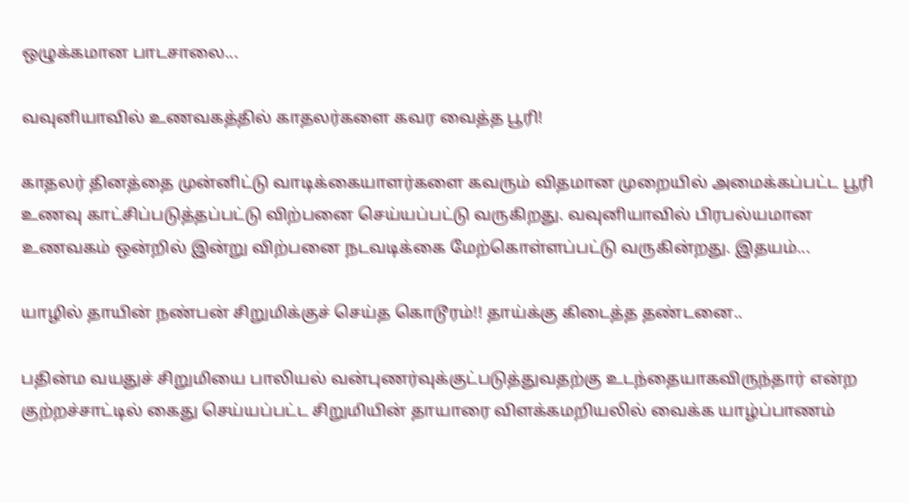ஒழுக்கமான பாடசாலை...

வவுனியாவில் உணவகத்தில் காதலர்களை கவர வைத்த பூரி!

காதலர் தினத்தை முன்னிட்டு வாடிக்கையாளர்களை கவரும் விதமான முறையில் அமைக்கப்பட்ட பூரி உணவு காட்சிப்படுத்தப்பட்டு விற்பனை செய்யப்பட்டு வருகிறது. வவுனியாவில் பிரபல்யமான உணவகம் ஒன்றில் இன்று விற்பனை நடவடிக்கை மேற்கொள்ளப்பட்டு வருகின்றது. இதயம்...

யாழில் தாயின் நண்பன் சிறுமிக்குச் செய்த கொடூரம்!! தாய்க்கு கிடைத்த தண்டனை..

பதின்ம வயதுச் சிறுமியை பாலியல் வன்புணர்வுக்குட்படுத்துவதற்கு உடந்தையாகவிருந்தார் என்ற குற்றச்சாட்டில் கைது செய்யப்பட்ட சிறுமியின் தாயாரை விளக்கமறியலில் வைக்க யாழ்ப்பாணம்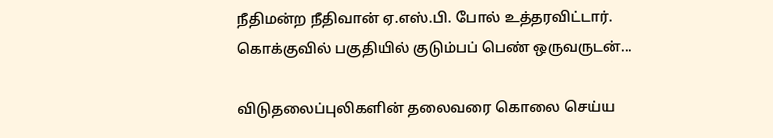நீதிமன்ற நீதிவான் ஏ.எஸ்.பி. போல் உத்தரவிட்டார். கொக்குவில் பகுதியில் குடும்பப் பெண் ஒருவருடன்...

விடுதலைப்புலிகளின் தலைவரை கொலை செய்ய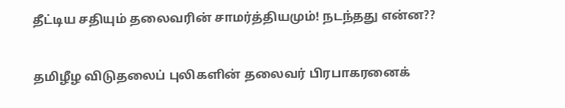தீட்டிய சதியும் தலைவரின் சாமர்த்தியமும்! நடந்தது என்ன??

தமிழீழ விடுதலைப் புலிகளின் தலைவர் பிரபாகரனைக்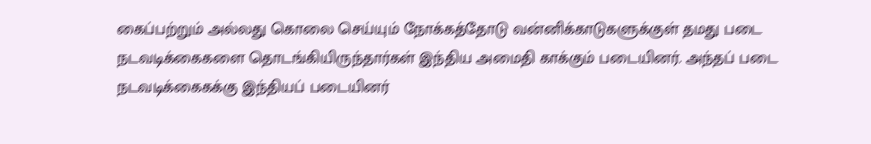கைப்பற்றும் அல்லது கொலை செய்யும் நோக்கத்தோடு வன்னிக்காடுகளுக்குள் தமது படை நடவடிக்கைகளை தொடங்கியிருந்தார்கள் இந்திய அமைதி காக்கும் படையினர். அந்தப் படை நடவடிக்கைகக்கு இந்தியப் படையினர்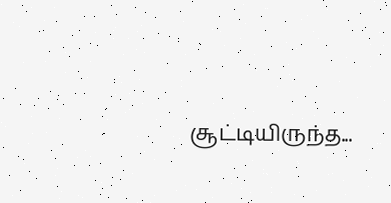சூட்டியிருந்த...